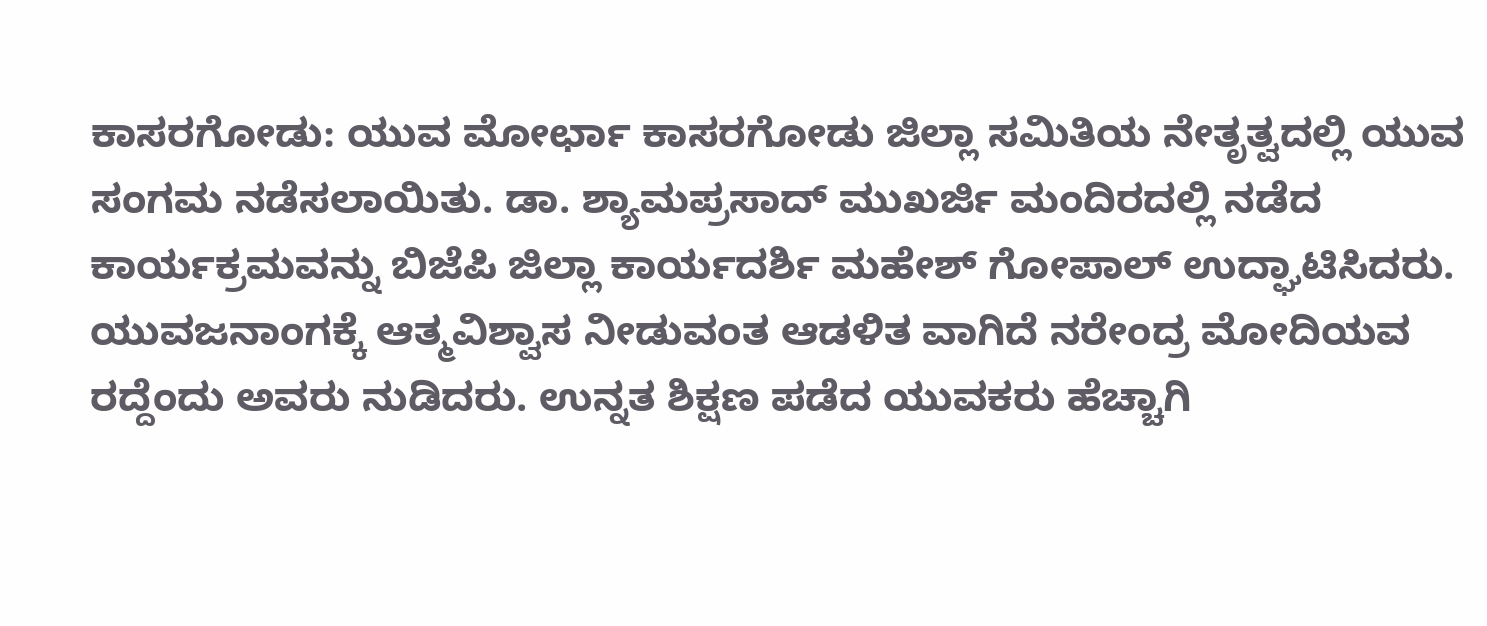ಕಾಸರಗೋಡು: ಯುವ ಮೋರ್ಛಾ ಕಾಸರಗೋಡು ಜಿಲ್ಲಾ ಸಮಿತಿಯ ನೇತೃತ್ವದಲ್ಲಿ ಯುವ ಸಂಗಮ ನಡೆಸಲಾಯಿತು. ಡಾ. ಶ್ಯಾಮಪ್ರಸಾದ್ ಮುಖರ್ಜಿ ಮಂದಿರದಲ್ಲಿ ನಡೆದ ಕಾರ್ಯಕ್ರಮವನ್ನು ಬಿಜೆಪಿ ಜಿಲ್ಲಾ ಕಾರ್ಯದರ್ಶಿ ಮಹೇಶ್ ಗೋಪಾಲ್ ಉದ್ಘಾಟಿಸಿದರು. ಯುವಜನಾಂಗಕ್ಕೆ ಆತ್ಮವಿಶ್ವಾಸ ನೀಡುವಂತ ಆಡಳಿತ ವಾಗಿದೆ ನರೇಂದ್ರ ಮೋದಿಯವ ರದ್ದೆಂದು ಅವರು ನುಡಿದರು. ಉನ್ನತ ಶಿಕ್ಷಣ ಪಡೆದ ಯುವಕರು ಹೆಚ್ಚಾಗಿ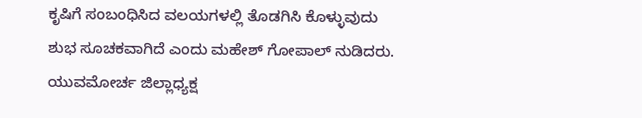ಕೃಷಿಗೆ ಸಂಬಂಧಿಸಿದ ವಲಯಗಳಲ್ಲಿ ತೊಡಗಿಸಿ ಕೊಳ್ಳುವುದು ಶುಭ ಸೂಚಕವಾಗಿದೆ ಎಂದು ಮಹೇಶ್ ಗೋಪಾಲ್ ನುಡಿದರು. ಯುವಮೋರ್ಚ ಜಿಲ್ಲಾಧ್ಯಕ್ಷ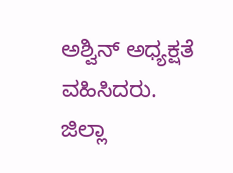ಅಶ್ವಿನ್ ಅಧ್ಯಕ್ಷತೆ ವಹಿಸಿದರು.
ಜಿಲ್ಲಾ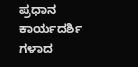ಪ್ರಧಾನ ಕಾರ್ಯದರ್ಶಿ ಗಳಾದ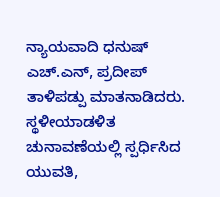ನ್ಯಾಯವಾದಿ ಧನುಷ್ ಎಚ್.ಎನ್, ಪ್ರದೀಪ್ ತಾಳಿಪಡ್ಪು ಮಾತನಾಡಿದರು. ಸ್ಥಳೀಯಾಡಳಿತ ಚುನಾವಣೆಯಲ್ಲಿ ಸ್ಪರ್ಧಿಸಿದ ಯುವತಿ,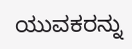ಯುವಕರನ್ನು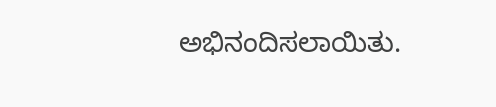ಅಭಿನಂದಿಸಲಾಯಿತು.